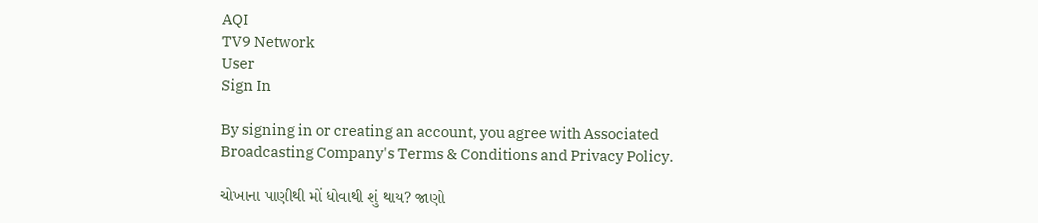AQI
TV9 Network
User
Sign In

By signing in or creating an account, you agree with Associated Broadcasting Company's Terms & Conditions and Privacy Policy.

ચોખાના પાણીથી મોં ધોવાથી શું થાય? જાણો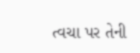ત્વચા પર તેની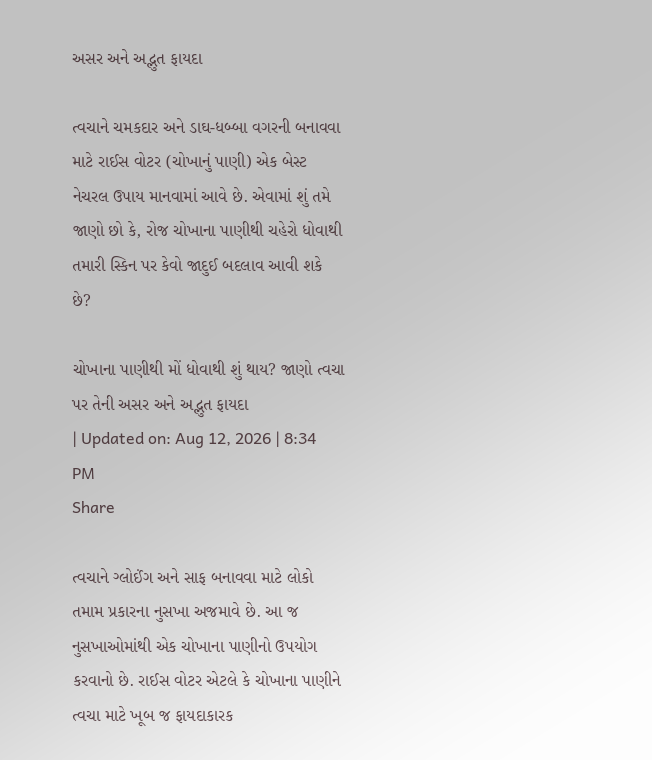અસર અને અદ્ભુત ફાયદા

ત્વચાને ચમકદાર અને ડાઘ-ધબ્બા વગરની બનાવવા માટે રાઈસ વોટર (ચોખાનું પાણી) એક બેસ્ટ નેચરલ ઉપાય માનવામાં આવે છે. એવામાં શું તમે જાણો છો કે, રોજ ચોખાના પાણીથી ચહેરો ધોવાથી તમારી સ્કિન પર કેવો જાદુઈ બદલાવ આવી શકે છે?

ચોખાના પાણીથી મોં ધોવાથી શું થાય? જાણો ત્વચા પર તેની અસર અને અદ્ભુત ફાયદા
| Updated on: Aug 12, 2026 | 8:34 PM
Share

ત્વચાને ગ્લોઈંગ અને સાફ બનાવવા માટે લોકો તમામ પ્રકારના નુસખા અજમાવે છે. આ જ નુસખાઓમાંથી એક ચોખાના પાણીનો ઉપયોગ કરવાનો છે. રાઈસ વોટર એટલે કે ચોખાના પાણીને ત્વચા માટે ખૂબ જ ફાયદાકારક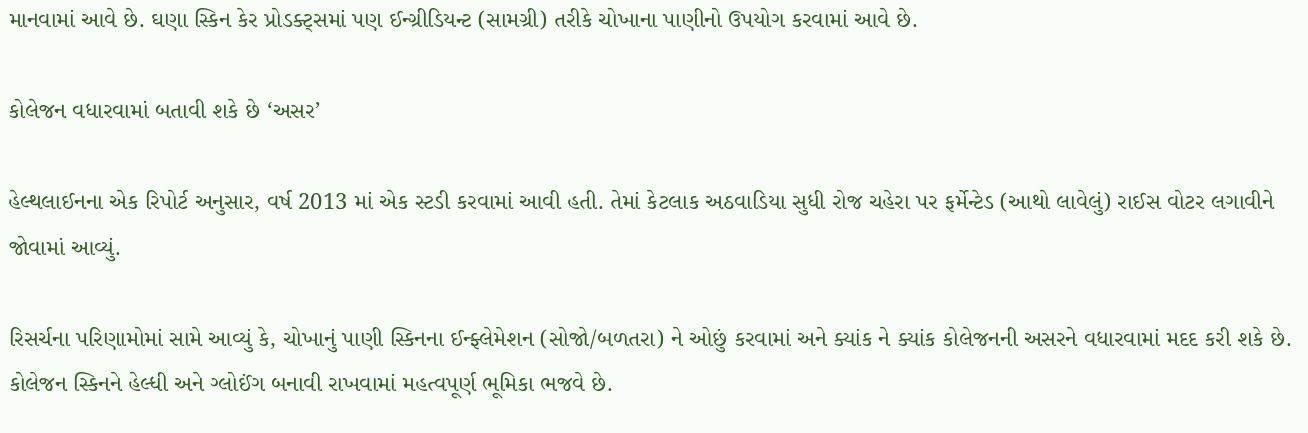માનવામાં આવે છે. ઘણા સ્કિન કેર પ્રોડક્ટ્સમાં પણ ઈન્ગ્રીડિયન્ટ (સામગ્રી) તરીકે ચોખાના પાણીનો ઉપયોગ કરવામાં આવે છે.

કોલેજન વધારવામાં બતાવી શકે છે ‘અસર’

હેલ્થલાઈનના એક રિપોર્ટ અનુસાર, વર્ષ 2013 માં એક સ્ટડી કરવામાં આવી હતી. તેમાં કેટલાક અઠવાડિયા સુધી રોજ ચહેરા પર ફર્મેન્ટેડ (આથો લાવેલું) રાઈસ વોટર લગાવીને જોવામાં આવ્યું.

રિસર્ચના પરિણામોમાં સામે આવ્યું કે, ચોખાનું પાણી સ્કિનના ઈન્ફ્લેમેશન (સોજો/બળતરા) ને ઓછું કરવામાં અને ક્યાંક ને ક્યાંક કોલેજનની અસરને વધારવામાં મદદ કરી શકે છે. કોલેજન સ્કિનને હેલ્ધી અને ગ્લોઈંગ બનાવી રાખવામાં મહત્વપૂર્ણ ભૂમિકા ભજવે છે.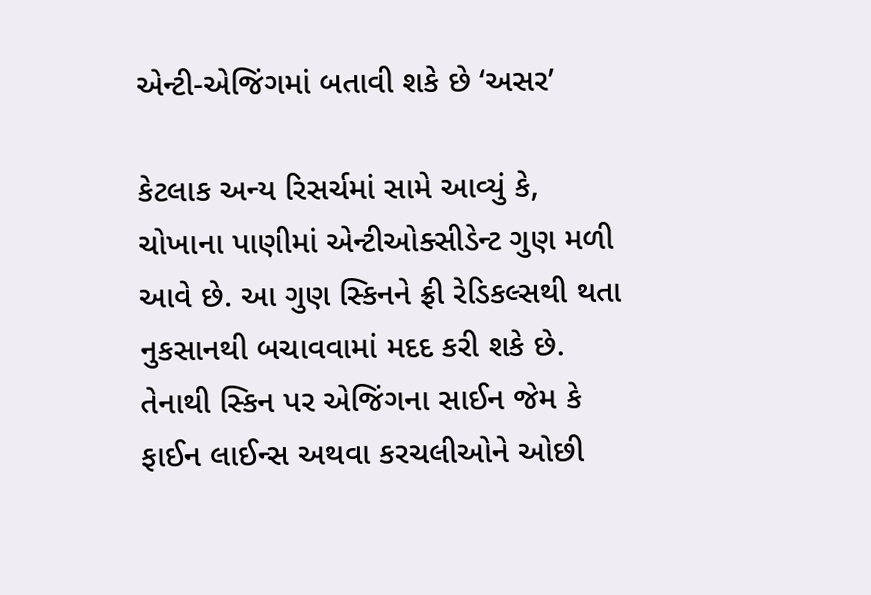એન્ટી-એજિંગમાં બતાવી શકે છે ‘અસર’

કેટલાક અન્ય રિસર્ચમાં સામે આવ્યું કે, ચોખાના પાણીમાં એન્ટીઓક્સીડેન્ટ ગુણ મળી આવે છે. આ ગુણ સ્કિનને ફ્રી રેડિકલ્સથી થતા નુકસાનથી બચાવવામાં મદદ કરી શકે છે. તેનાથી સ્કિન પર એજિંગના સાઈન જેમ કે ફાઈન લાઈન્સ અથવા કરચલીઓને ઓછી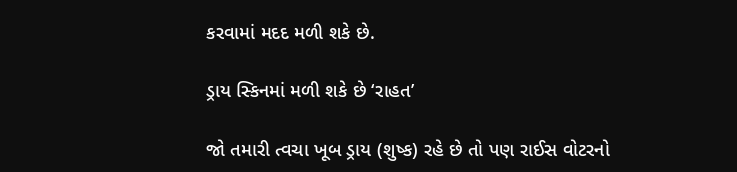કરવામાં મદદ મળી શકે છે.

ડ્રાય સ્કિનમાં મળી શકે છે ‘રાહત’

જો તમારી ત્વચા ખૂબ ડ્રાય (શુષ્ક) રહે છે તો પણ રાઈસ વોટરનો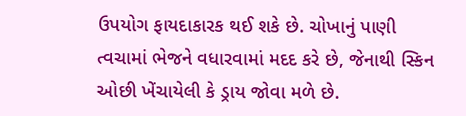ઉપયોગ ફાયદાકારક થઈ શકે છે. ચોખાનું પાણી ત્વચામાં ભેજને વધારવામાં મદદ કરે છે, જેનાથી સ્કિન ઓછી ખેંચાયેલી કે ડ્રાય જોવા મળે છે.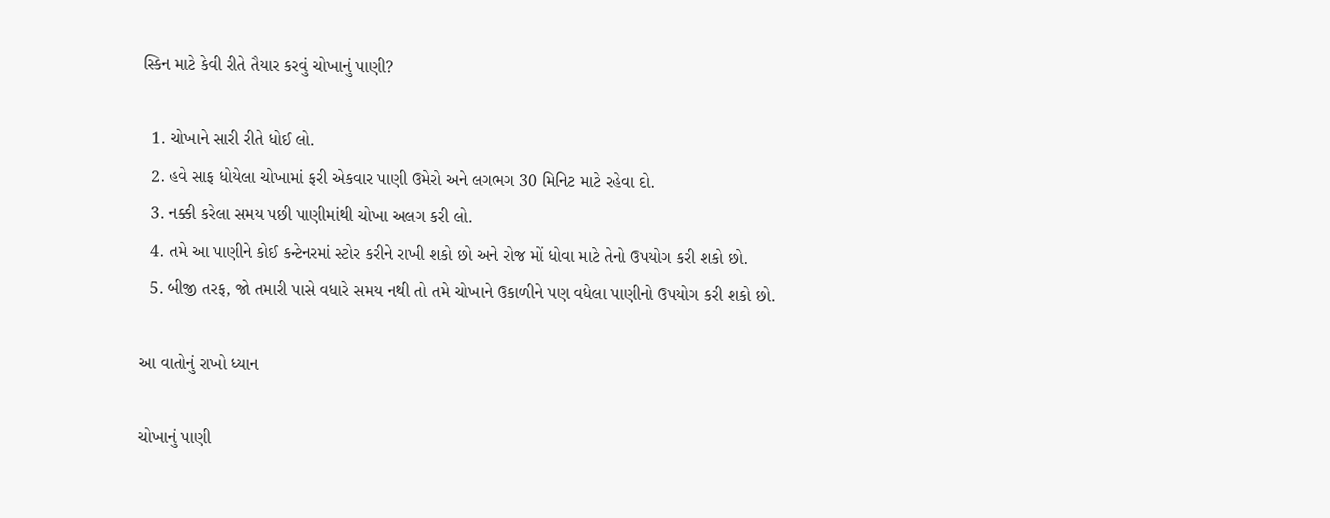સ્કિન માટે કેવી રીતે તૈયાર કરવું ચોખાનું પાણી?

  1. ચોખાને સારી રીતે ધોઈ લો.
  2. હવે સાફ ધોયેલા ચોખામાં ફરી એકવાર પાણી ઉમેરો અને લગભગ 30 મિનિટ માટે રહેવા દો.
  3. નક્કી કરેલા સમય પછી પાણીમાંથી ચોખા અલગ કરી લો.
  4. તમે આ પાણીને કોઈ કન્ટેનરમાં સ્ટોર કરીને રાખી શકો છો અને રોજ મોં ધોવા માટે તેનો ઉપયોગ કરી શકો છો.
  5. બીજી તરફ, જો તમારી પાસે વધારે સમય નથી તો તમે ચોખાને ઉકાળીને પણ વધેલા પાણીનો ઉપયોગ કરી શકો છો.

આ વાતોનું રાખો ધ્યાન

ચોખાનું પાણી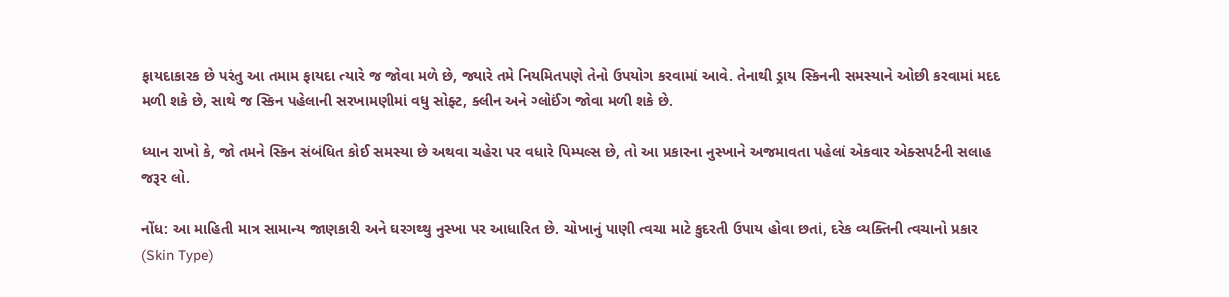ફાયદાકારક છે પરંતુ આ તમામ ફાયદા ત્યારે જ જોવા મળે છે, જ્યારે તમે નિયમિતપણે તેનો ઉપયોગ કરવામાં આવે. તેનાથી ડ્રાય સ્કિનની સમસ્યાને ઓછી કરવામાં મદદ મળી શકે છે, સાથે જ સ્કિન પહેલાની સરખામણીમાં વધુ સોફ્ટ, ક્લીન અને ગ્લોઈંગ જોવા મળી શકે છે.

ધ્યાન રાખો કે, જો તમને સ્કિન સંબંધિત કોઈ સમસ્યા છે અથવા ચહેરા પર વધારે પિમ્પલ્સ છે, તો આ પ્રકારના નુસ્ખાને અજમાવતા પહેલાં એકવાર એક્સપર્ટની સલાહ જરૂર લો.

નોંધ: આ માહિતી માત્ર સામાન્ય જાણકારી અને ઘરગથ્થુ નુસ્ખા પર આધારિત છે. ચોખાનું પાણી ત્વચા માટે કુદરતી ઉપાય હોવા છતાં, દરેક વ્યક્તિની ત્વચાનો પ્રકાર (Skin Type)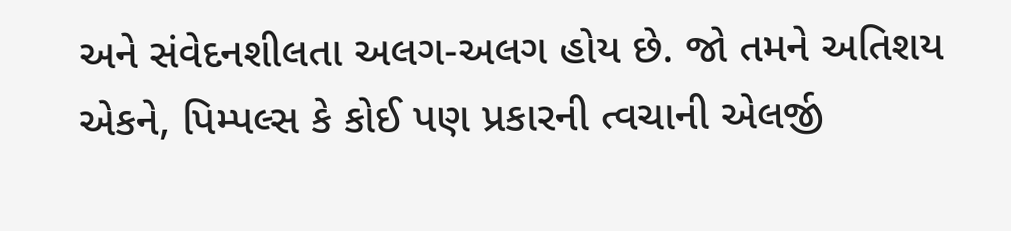અને સંવેદનશીલતા અલગ-અલગ હોય છે. જો તમને અતિશય એકને, પિમ્પલ્સ કે કોઈ પણ પ્રકારની ત્વચાની એલર્જી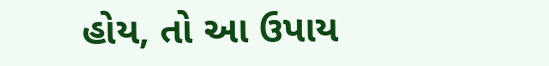હોય, તો આ ઉપાય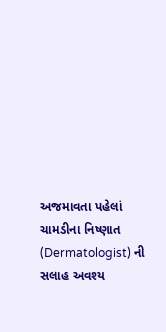અજમાવતા પહેલાં ચામડીના નિષ્ણાત (Dermatologist) ની સલાહ અવશ્ય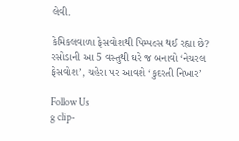લેવી.

કેમિકલવાળા ફેસવોશથી પિમ્પલ્સ થઈ રહ્યા છે? રસોડાની આ 5 વસ્તુથી ઘરે જ બનાવો ‘નેચરલ ફેસવોશ’, ચહેરા પર આવશે ‘કુદરતી નિખાર’

Follow Us
g clip-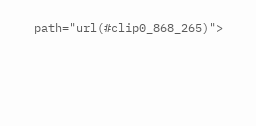path="url(#clip0_868_265)">